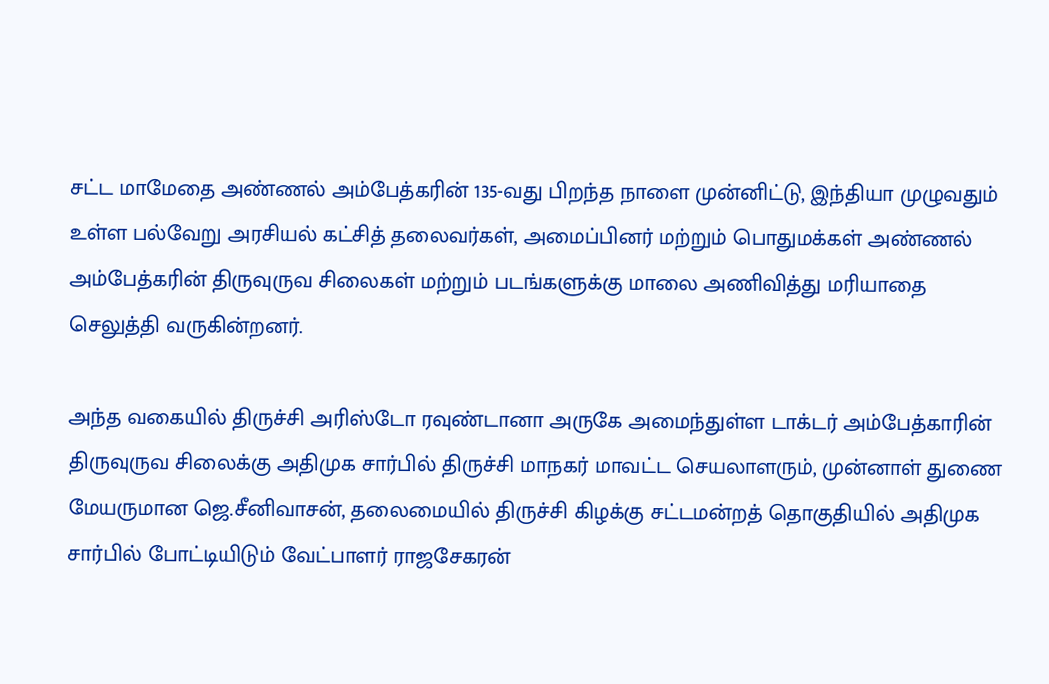சட்ட மாமேதை அண்ணல் அம்பேத்கரின் 135-வது பிறந்த நாளை முன்னிட்டு, இந்தியா முழுவதும் உள்ள பல்வேறு அரசியல் கட்சித் தலைவர்கள், அமைப்பினர் மற்றும் பொதுமக்கள் அண்ணல் அம்பேத்கரின் திருவுருவ சிலைகள் மற்றும் படங்களுக்கு மாலை அணிவித்து மரியாதை செலுத்தி வருகின்றனர்.

அந்த வகையில் திருச்சி அரிஸ்டோ ரவுண்டானா அருகே அமைந்துள்ள டாக்டர் அம்பேத்காரின் திருவுருவ சிலைக்கு அதிமுக சார்பில் திருச்சி மாநகர் மாவட்ட செயலாளரும், முன்னாள் துணை மேயருமான ஜெ.சீனிவாசன், தலைமையில் திருச்சி கிழக்கு சட்டமன்றத் தொகுதியில் அதிமுக சார்பில் போட்டியிடும் வேட்பாளர் ராஜசேகரன்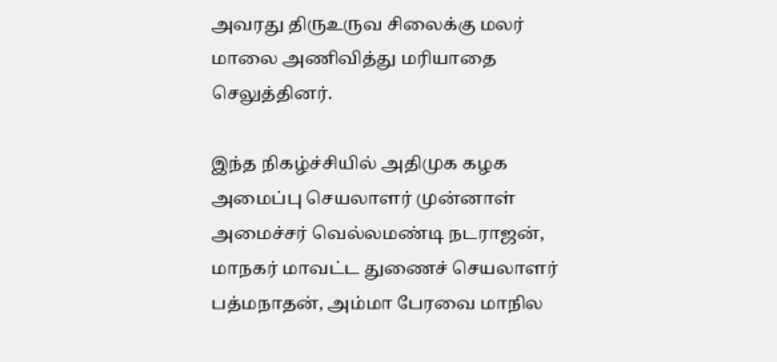அவரது திருஉருவ சிலைக்கு மலர் மாலை அணிவித்து மரியாதை செலுத்தினர்.

இந்த நிகழ்ச்சியில் அதிமுக கழக அமைப்பு செயலாளர் முன்னாள் அமைச்சர் வெல்லமண்டி நடராஜன், மாநகர் மாவட்ட துணைச் செயலாளர் பத்மநாதன், அம்மா பேரவை மாநில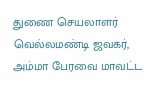துணை செயலாளர் வெல்லமண்டி ஜவகர், அம்மா பேரவை மாவட்ட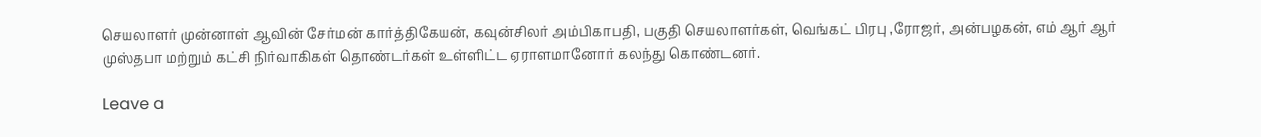செயலாளர் முன்னாள் ஆவின் சேர்மன் கார்த்திகேயன், கவுன்சிலர் அம்பிகாபதி, பகுதி செயலாளர்கள், வெங்கட் பிரபு ,ரோஜர், அன்பழகன், எம் ஆர் ஆர் முஸ்தபா மற்றும் கட்சி நிர்வாகிகள் தொண்டர்கள் உள்ளிட்ட ஏராளமானோர் கலந்து கொண்டனர்.

Leave a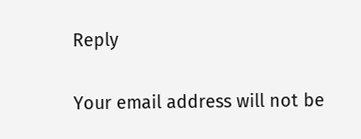Reply

Your email address will not be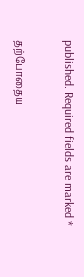published. Required fields are marked *

தற்போதைய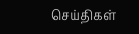செய்திகள்